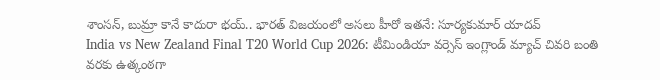శాంసన్, బుమ్రా కానే కాదురా భయ్.. భారత్ విజయంలో అసలు హీరో ఇతనే: సూర్యకుమార్ యాదవ్
India vs New Zealand Final T20 World Cup 2026: టీమిండియా వర్సెస్ ఇంగ్లాండ్ మ్యాచ్ చివరి బంతి వరకు ఉత్కంఠగా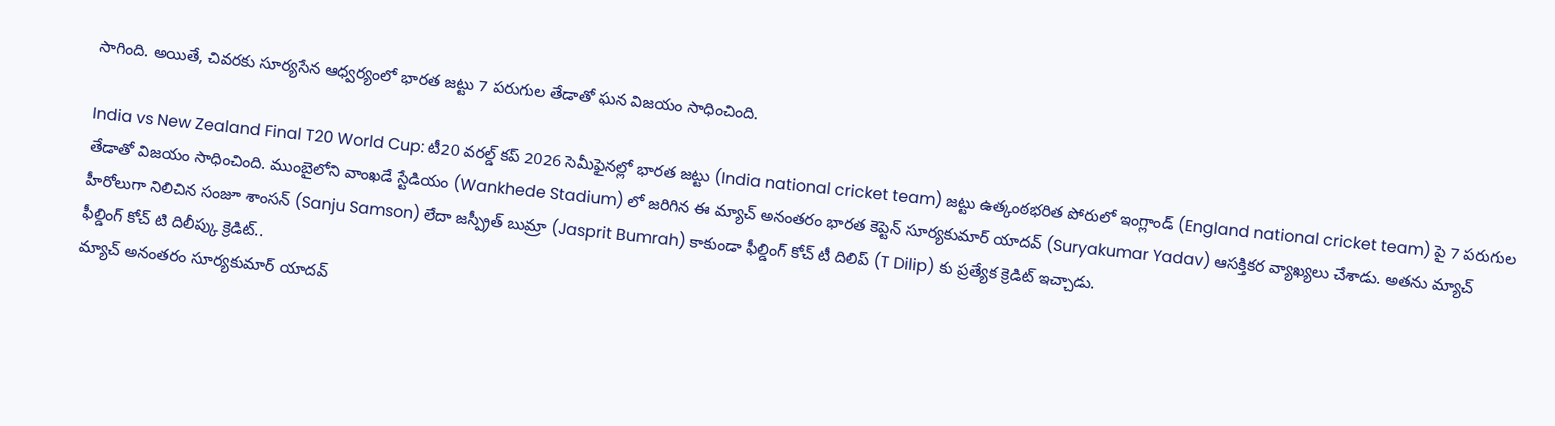సాగింది. అయితే, చివరకు సూర్యసేన ఆధ్వర్యంలో భారత జట్టు 7 పరుగుల తేడాతో ఘన విజయం సాధించింది.

India vs New Zealand Final T20 World Cup: టీ20 వరల్డ్ కప్ 2026 సెమీఫైనల్లో భారత జట్టు (India national cricket team) జట్టు ఉత్కంఠభరిత పోరులో ఇంగ్లాండ్ (England national cricket team) పై 7 పరుగుల తేడాతో విజయం సాధించింది. ముంబైలోని వాంఖడే స్టేడియం (Wankhede Stadium) లో జరిగిన ఈ మ్యాచ్ అనంతరం భారత కెప్టెన్ సూర్యకుమార్ యాదవ్ (Suryakumar Yadav) ఆసక్తికర వ్యాఖ్యలు చేశాడు. అతను మ్యాచ్ హీరోలుగా నిలిచిన సంజూ శాంసన్ (Sanju Samson) లేదా జస్ప్రీత్ బుమ్రా (Jasprit Bumrah) కాకుండా ఫీల్డింగ్ కోచ్ టీ దిలిప్ (T Dilip) కు ప్రత్యేక క్రెడిట్ ఇచ్చాడు.
ఫీల్డింగ్ కోచ్ టి దిలీప్కు క్రెడిట్..
మ్యాచ్ అనంతరం సూర్యకుమార్ యాదవ్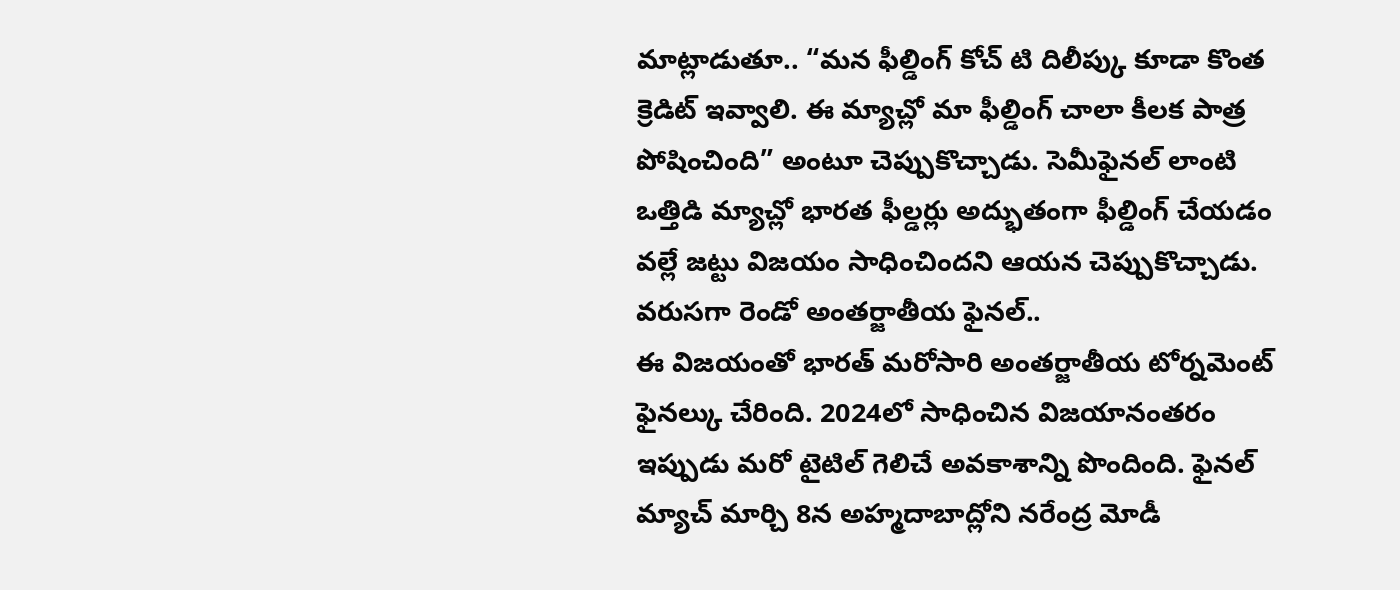మాట్లాడుతూ.. “మన ఫీల్డింగ్ కోచ్ టి దిలీప్కు కూడా కొంత క్రెడిట్ ఇవ్వాలి. ఈ మ్యాచ్లో మా ఫీల్డింగ్ చాలా కీలక పాత్ర పోషించింది” అంటూ చెప్పుకొచ్చాడు. సెమీఫైనల్ లాంటి ఒత్తిడి మ్యాచ్లో భారత ఫీల్డర్లు అద్భుతంగా ఫీల్డింగ్ చేయడం వల్లే జట్టు విజయం సాధించిందని ఆయన చెప్పుకొచ్చాడు.
వరుసగా రెండో అంతర్జాతీయ ఫైనల్..
ఈ విజయంతో భారత్ మరోసారి అంతర్జాతీయ టోర్నమెంట్ ఫైనల్కు చేరింది. 2024లో సాధించిన విజయానంతరం ఇప్పుడు మరో టైటిల్ గెలిచే అవకాశాన్ని పొందింది. ఫైనల్ మ్యాచ్ మార్చి 8న అహ్మదాబాద్లోని నరేంద్ర మోడీ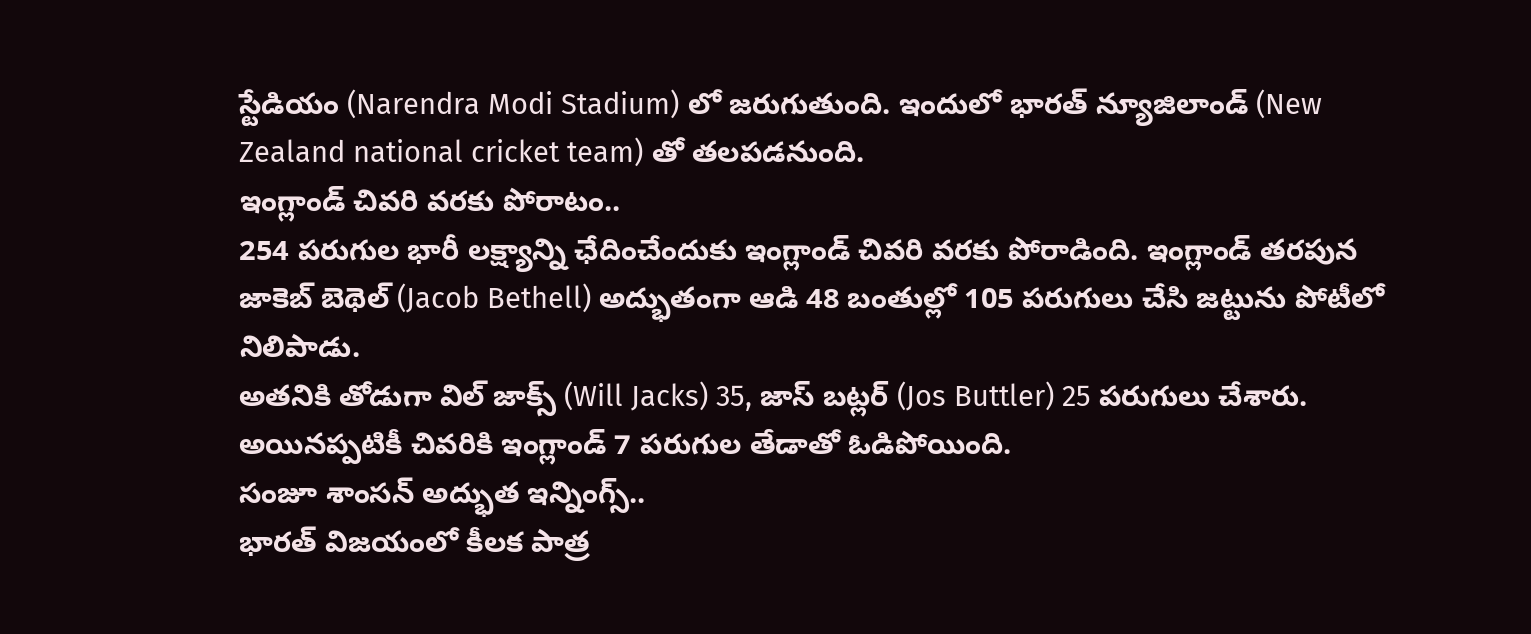స్టేడియం (Narendra Modi Stadium) లో జరుగుతుంది. ఇందులో భారత్ న్యూజిలాండ్ (New Zealand national cricket team) తో తలపడనుంది.
ఇంగ్లాండ్ చివరి వరకు పోరాటం..
254 పరుగుల భారీ లక్ష్యాన్ని ఛేదించేందుకు ఇంగ్లాండ్ చివరి వరకు పోరాడింది. ఇంగ్లాండ్ తరపున జాకెబ్ బెథెల్ (Jacob Bethell) అద్భుతంగా ఆడి 48 బంతుల్లో 105 పరుగులు చేసి జట్టును పోటీలో నిలిపాడు.
అతనికి తోడుగా విల్ జాక్స్ (Will Jacks) 35, జాస్ బట్లర్ (Jos Buttler) 25 పరుగులు చేశారు. అయినప్పటికీ చివరికి ఇంగ్లాండ్ 7 పరుగుల తేడాతో ఓడిపోయింది.
సంజూ శాంసన్ అద్భుత ఇన్నింగ్స్..
భారత్ విజయంలో కీలక పాత్ర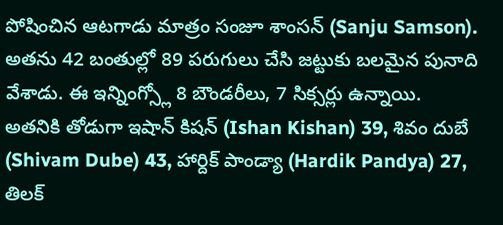పోషించిన ఆటగాడు మాత్రం సంజూ శాంసన్ (Sanju Samson). అతను 42 బంతుల్లో 89 పరుగులు చేసి జట్టుకు బలమైన పునాది వేశాడు. ఈ ఇన్నింగ్స్లో 8 బౌండరీలు, 7 సిక్సర్లు ఉన్నాయి.
అతనికి తోడుగా ఇషాన్ కిషన్ (Ishan Kishan) 39, శివం దుబే (Shivam Dube) 43, హార్దిక్ పాండ్యా (Hardik Pandya) 27, తిలక్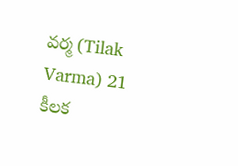వర్మ (Tilak Varma) 21 కీలక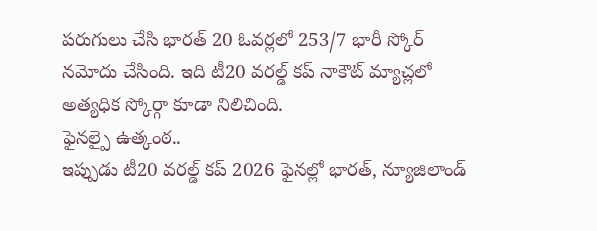పరుగులు చేసి భారత్ 20 ఓవర్లలో 253/7 భారీ స్కోర్ నమోదు చేసింది. ఇది టీ20 వరల్డ్ కప్ నాకౌట్ మ్యాచ్లలో అత్యధిక స్కోర్గా కూడా నిలిచింది.
ఫైనల్పై ఉత్కంఠ..
ఇప్పుడు టీ20 వరల్డ్ కప్ 2026 ఫైనల్లో భారత్, న్యూజిలాండ్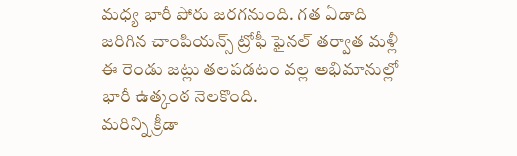మధ్య భారీ పోరు జరగనుంది. గత ఏడాది జరిగిన చాంపియన్స్ ట్రోఫీ ఫైనల్ తర్వాత మళ్లీ ఈ రెండు జట్లు తలపడటం వల్ల అభిమానుల్లో భారీ ఉత్కంఠ నెలకొంది.
మరిన్ని క్రీడా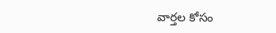వార్తల కోసం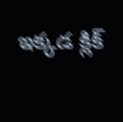ఇక్కడ క్లిక్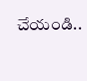చేయండి..